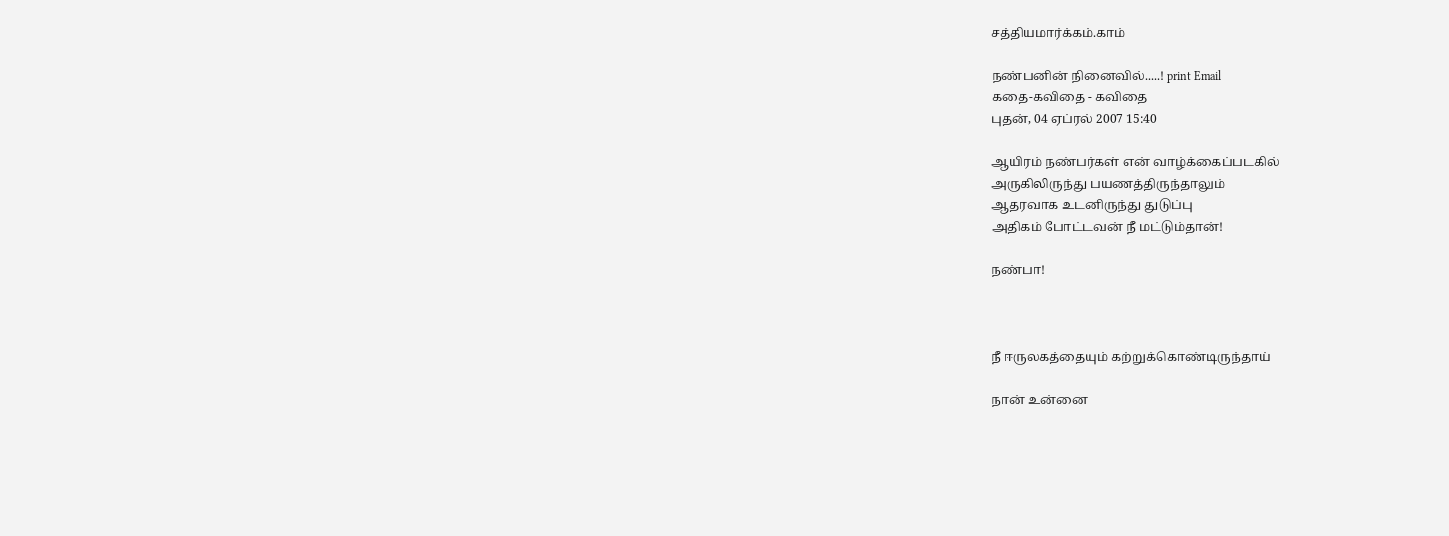சத்தியமார்க்கம்.காம்

நண்பனின் நினைவில்.....! print Email
கதை-கவிதை - கவிதை
புதன், 04 ஏப்ரல் 2007 15:40

ஆயிரம் நண்பர்கள் என் வாழ்க்கைப்படகில்
அருகிலிருந்து பயணத்திருந்தாலும்
ஆதரவாக உடனிருந்து துடுப்பு
அதிகம் போட்டவன் நீ மட்டும்தான்!

நண்பா!



நீ ஈருலகத்தையும் கற்றுக்கொண்டிருந்தாய்

நான் உன்னை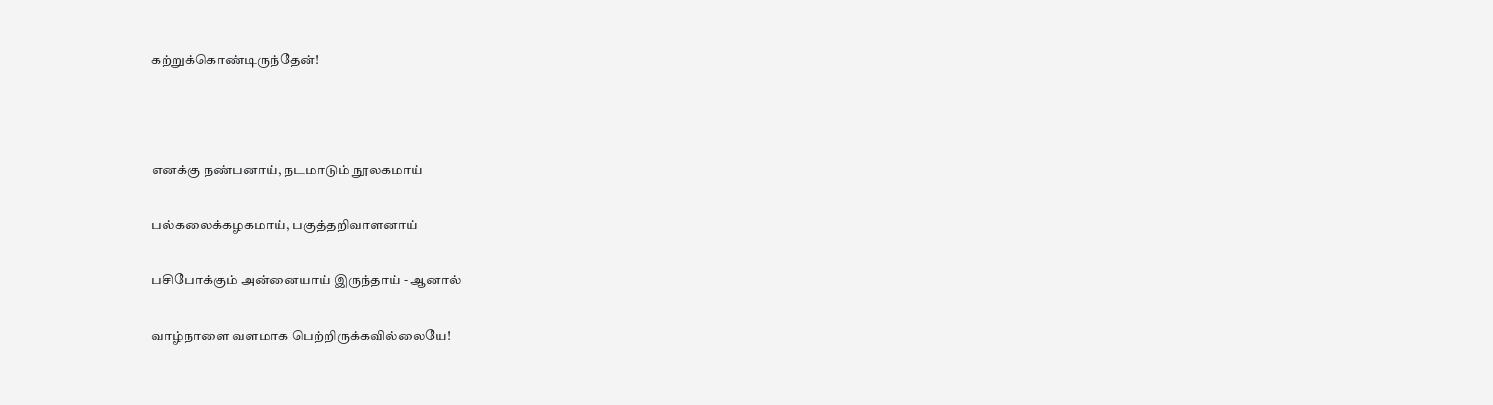கற்றுக்கொண்டிருந்தேன்!



எனக்கு நண்பனாய், நடமாடும் நூலகமாய்

பல்கலைக்கழகமாய், பகுத்தறிவாளனாய்

பசிபோக்கும் அன்னையாய் இருந்தாய் - ஆனால்

வாழ்நாளை வளமாக பெற்றிருக்கவில்லையே!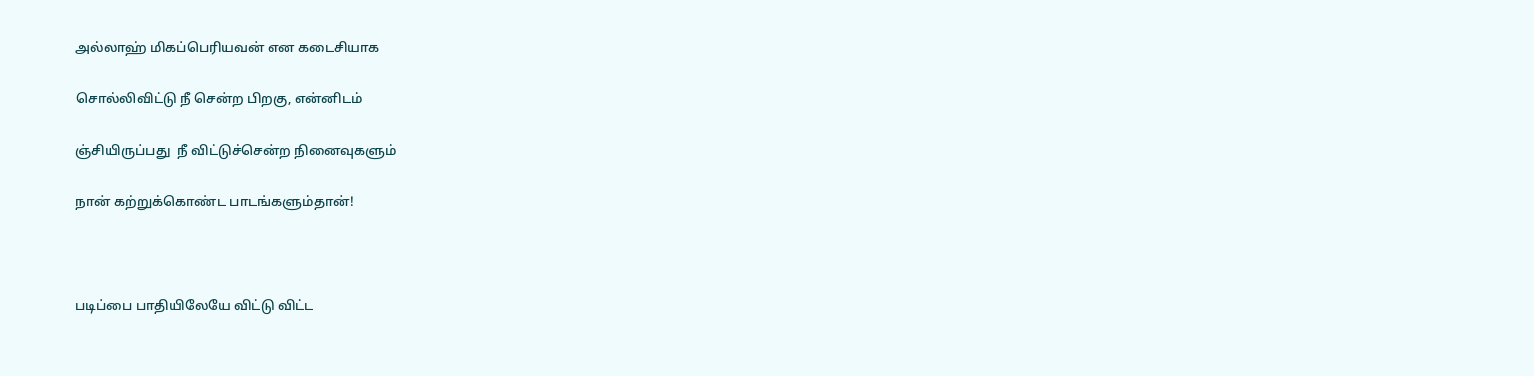அல்லாஹ் மிகப்பெரியவன் என கடைசியாக

சொல்லிவிட்டு நீ சென்ற பிறகு, என்னிடம்

ஞ்சியிருப்பது  நீ விட்டுச்சென்ற நினைவுகளும்

நான் கற்றுக்கொண்ட பாடங்களும்தான்!



படிப்பை பாதியிலேயே விட்டு விட்ட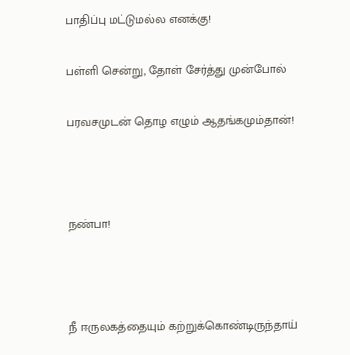பாதிப்பு மட்டுமல்ல எனக்கு!

பள்ளி சென்று, தோள் சேர்த்து முன்போல்

பரவசமுடன் தொழ எழும் ஆதங்கமும்தான்!



நண்பா!



நீ ஈருலகத்தையும் கற்றுக்கொண்டிருந்தாய்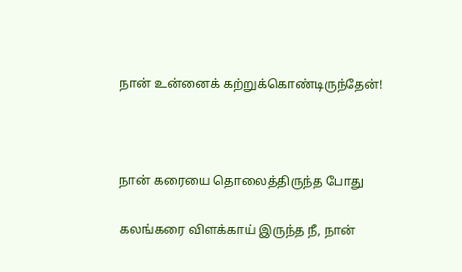நான் உன்னைக் கற்றுக்கொண்டிருந்தேன்!



நான் கரையை தொலைத்திருந்த போது

கலங்கரை விளக்காய் இருந்த நீ, நான்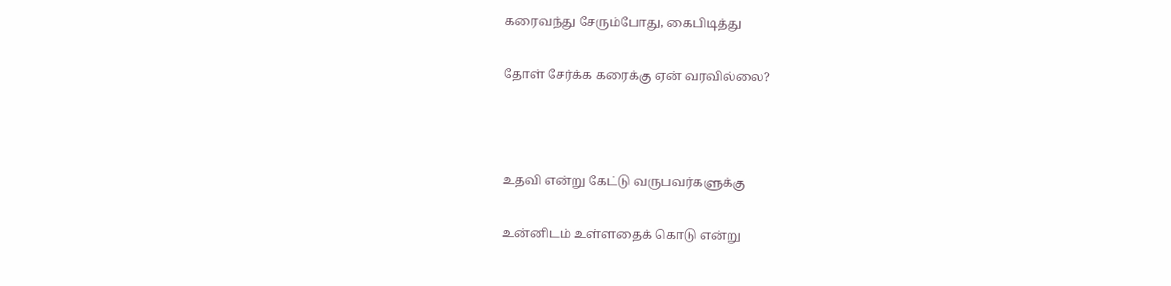கரைவந்து சேரும்போது, கைபிடித்து

தோள் சேர்க்க கரைக்கு ஏன் வரவில்லை?



உதவி என்று கேட்டு வருபவர்களுக்கு

உன்னிடம் உள்ளதைக் கொடு என்று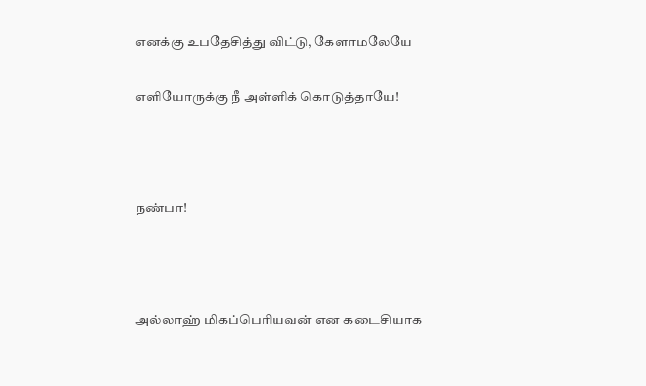எனக்கு உபதேசித்து விட்டு, கேளாமலேயே

எளியோருக்கு நீ அள்ளிக் கொடுத்தாயே!



நண்பா!



அல்லாஹ் மிகப்பெரியவன் என கடைசியாக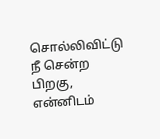சொல்லிவிட்டு நீ சென்ற பிறகு, என்னிடம்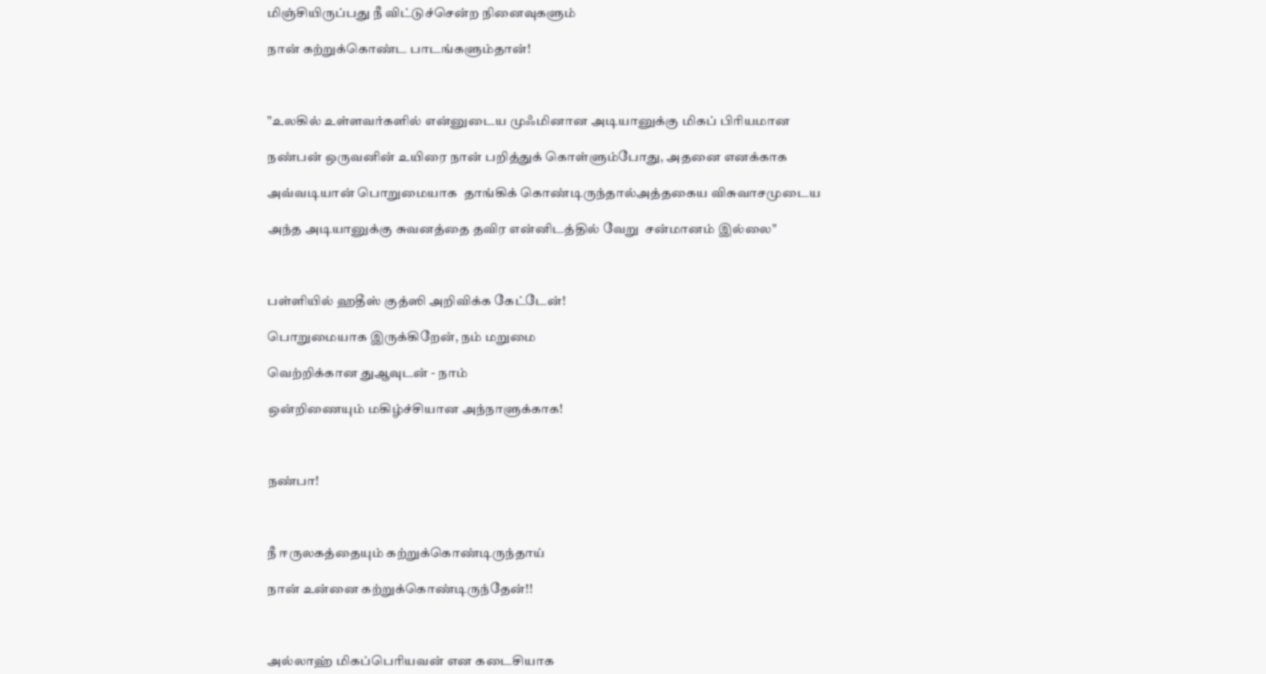மிஞ்சியிருப்பது நீ விட்டுச்சென்ற நினைவுகளும்

நான் கற்றுக்கொண்ட பாடங்களும்தான்!



"உலகில் உள்ளவர்களில் என்னுடைய முஃமினான அடியானுக்கு மிகப் பிரியமான

நண்பன் ஒருவனின் உயிரை நான் பறித்துக் கொள்ளும்போது, அதனை எனக்காக

அவ்வடியான் பொறுமையாக  தாங்கிக் கொண்டிருந்தால்அத்தகைய விசுவாசமுடைய

அந்த அடியானுக்கு சுவனத்தை தவிர என்னிடத்தில் வேறு  சன்மானம் இல்லை"



பள்ளியில் ஹதீஸ் குத்ஸி அறிவிக்க கேட்டேன்!

பொறுமையாக இருக்கிறேன், நம் மறுமை

வெற்றிக்கான துஆவுடன் - நாம்

ஒன்றிணையும் மகிழ்ச்சியான அந்நாளுக்காக!



நண்பா!



நீ ஈருலகத்தையும் கற்றுக்கொண்டிருந்தாய்

நான் உன்னை கற்றுக்கொண்டிருந்தேன்!!



அல்லாஹ் மிகப்பெரியவன் என கடைசியாக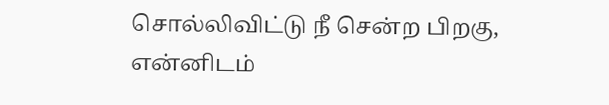சொல்லிவிட்டு நீ சென்ற பிறகு, என்னிடம்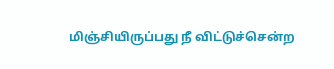மிஞ்சியிருப்பது நீ விட்டுச்சென்ற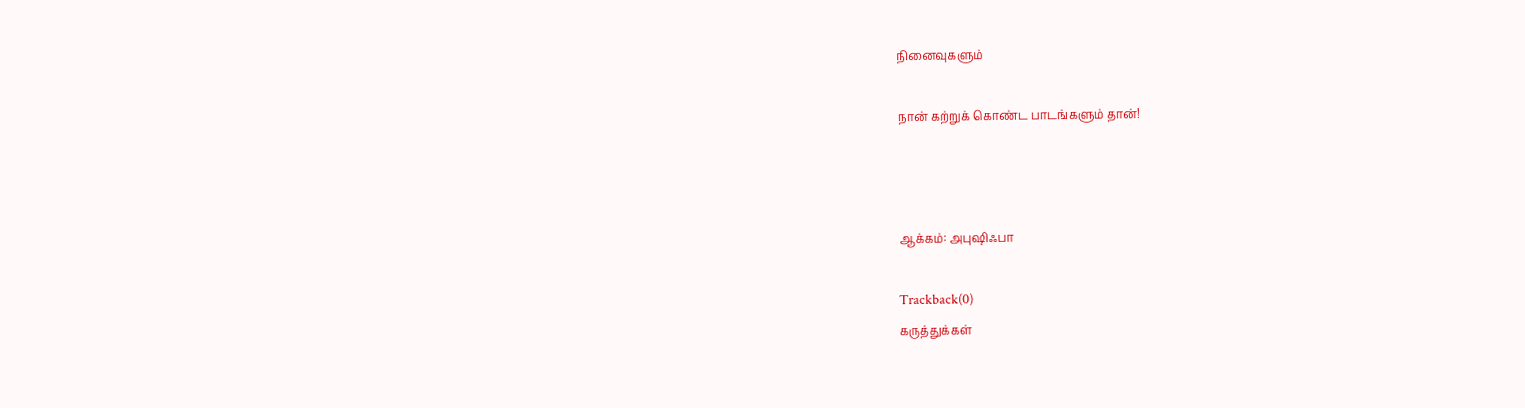நினைவுகளும்

நான் கற்றுக் கொண்ட பாடங்களும் தான்!



ஆக்கம்: அபுஷிஃபா

Trackback(0)
கருத்துக்கள்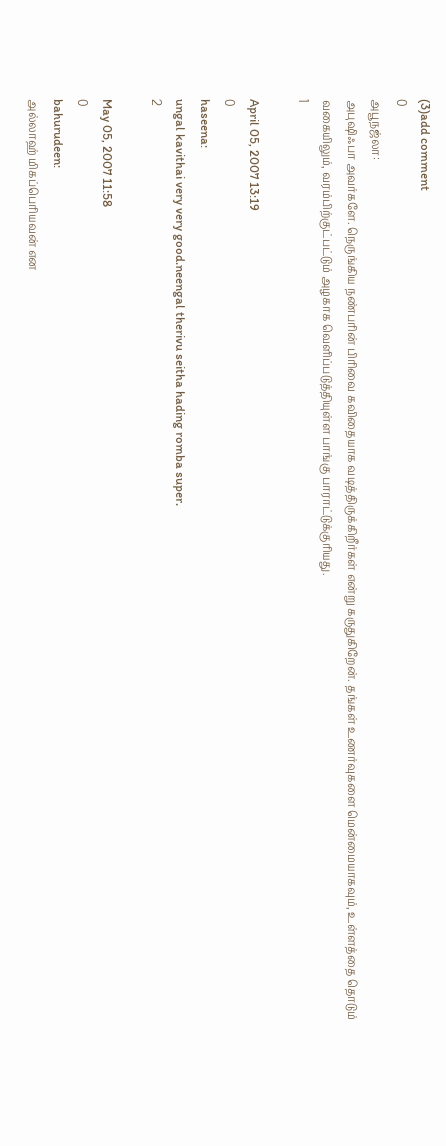(3)add comment
0
அபூநஜ்லா:
அபுஷிஃபா அவர்களே. நெருங்கிய நண்பரின் பிரிவை கவிதையாக வடித்திருக்கிறீர்கள் என்று கருதுகிறேன். தங்கள் உணர்வுகளை மென்மையாகவும், உள்ளத்தை தொடும் வகையிலும், வரம்பிற்குட்பட்டும் அழகாக வெளிப்படுத்தியுள்ள பாங்கு பாராட்டுக்குரியது.
1

April 05, 2007 13:19
0
haseena:
ungal kavithai very very good.neengal therivu seitha hading romba super.
2

May 05, 2007 11:58
0
bahurudeen:
அல்லாஹ் மிகப்பெரியவன் என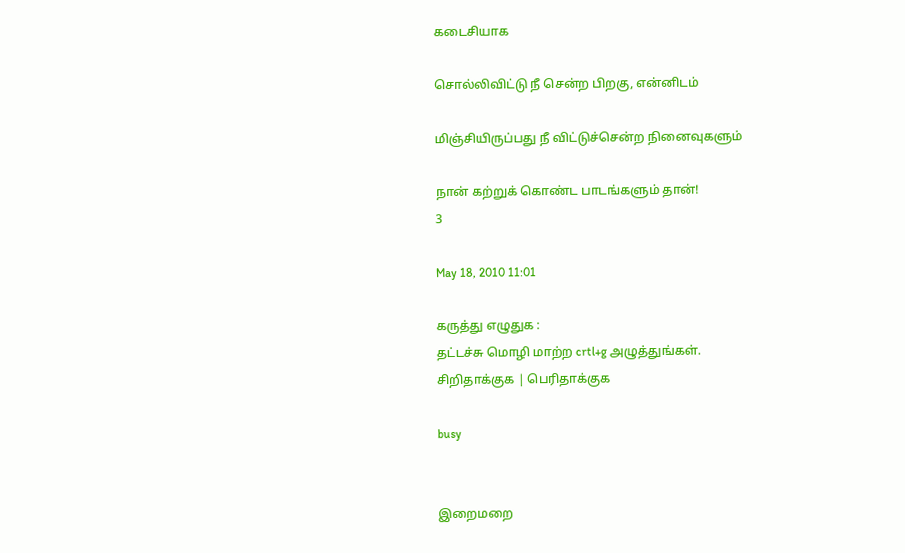கடைசியாக

சொல்லிவிட்டு நீ சென்ற பிறகு, என்னிடம்

மிஞ்சியிருப்பது நீ விட்டுச்சென்ற நினைவுகளும்

நான் கற்றுக் கொண்ட பாடங்களும் தான்!
3

May 18, 2010 11:01

கருத்து எழுதுக :
தட்டச்சு மொழி மாற்ற crtl+g அழுத்துங்கள்.
சிறிதாக்குக | பெரிதாக்குக

busy


இறைமறை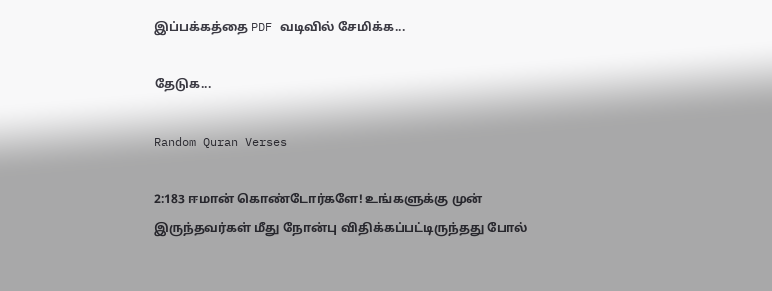இப்பக்கத்தை PDF வடிவில் சேமிக்க...

தேடுக...

Random Quran Verses

2:183 ஈமான் கொண்டோர்களே! உங்களுக்கு முன் இருந்தவர்கள் மீது நோன்பு விதிக்கப்பட்டிருந்தது போல்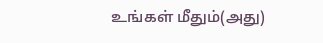உங்கள் மீதும்(அது)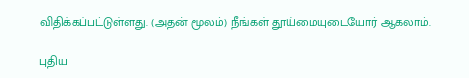விதிக்கப்பட்டுள்ளது. (அதன் மூலம்) நீங்கள் தூய்மையுடையோர் ஆகலாம்.

புதிய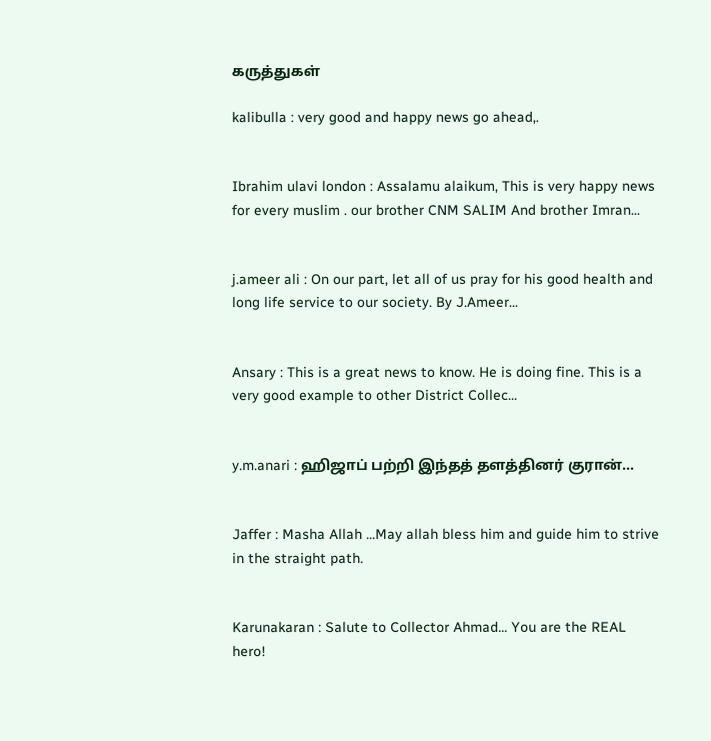கருத்துகள்

kalibulla : very good and happy news go ahead,.


Ibrahim ulavi london : Assalamu alaikum, This is very happy news for every muslim . our brother CNM SALIM And brother Imran...


j.ameer ali : On our part, let all of us pray for his good health and long life service to our society. By J.Ameer...


Ansary : This is a great news to know. He is doing fine. This is a very good example to other District Collec...


y.m.anari : ஹிஜாப் பற்றி இந்தத் தளத்தினர் குரான்...


Jaffer : Masha Allah ...May allah bless him and guide him to strive in the straight path.


Karunakaran : Salute to Collector Ahmad... You are the REAL hero!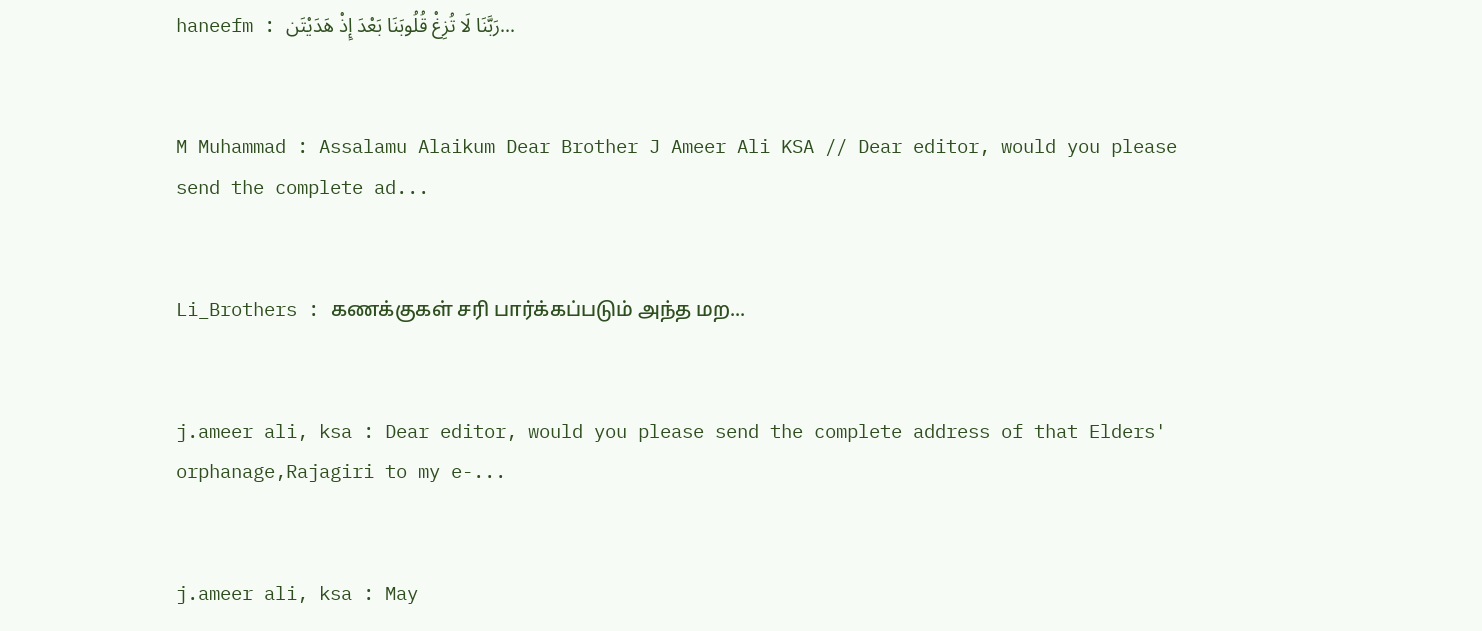haneefm : رَبَّنَا لَا تُزِغْ قُلُوبَنَا بَعْدَ إِذْ هَدَيْتَن...


M Muhammad : Assalamu Alaikum Dear Brother J Ameer Ali KSA // Dear editor, would you please send the complete ad...


Li_Brothers : கணக்குகள் சரி பார்க்கப்படும் அந்த மற...


j.ameer ali, ksa : Dear editor, would you please send the complete address of that Elders' orphanage,Rajagiri to my e-...


j.ameer ali, ksa : May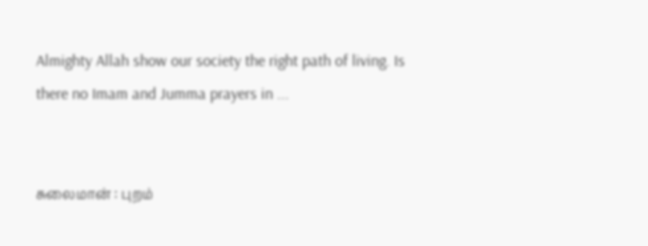Almighty Allah show our society the right path of living. Is there no Imam and Jumma prayers in ...


சுலைமான் : புறம்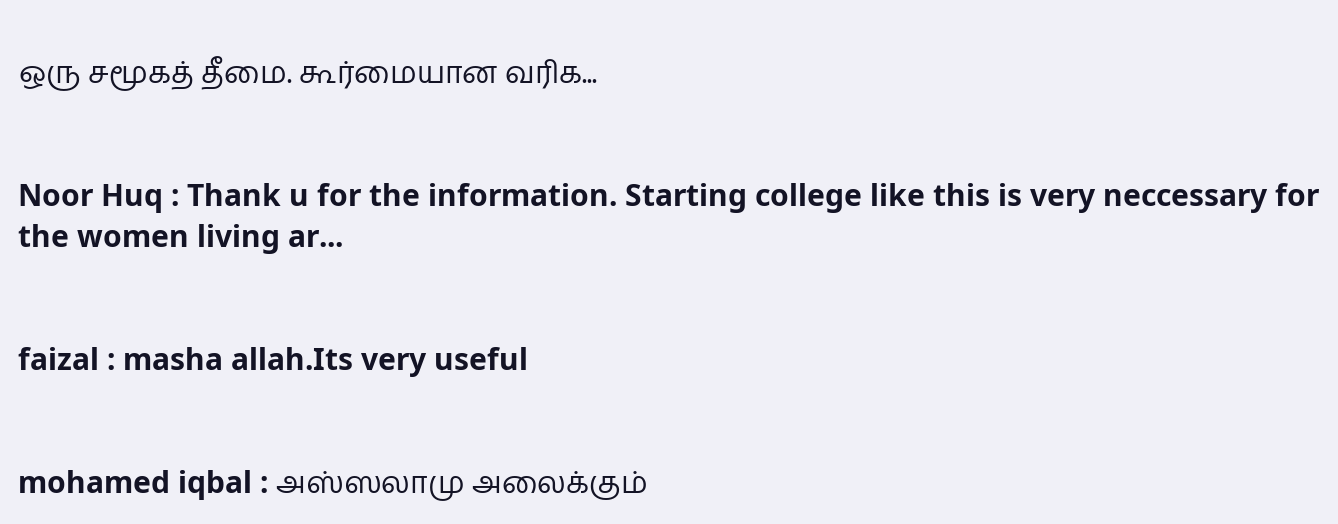ஒரு சமூகத் தீமை. கூர்மையான வரிக...


Noor Huq : Thank u for the information. Starting college like this is very neccessary for the women living ar...


faizal : masha allah.Its very useful


mohamed iqbal : அஸ்ஸலாமு அலைக்கும்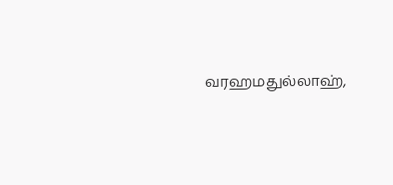வரஹமதுல்லாஹ்,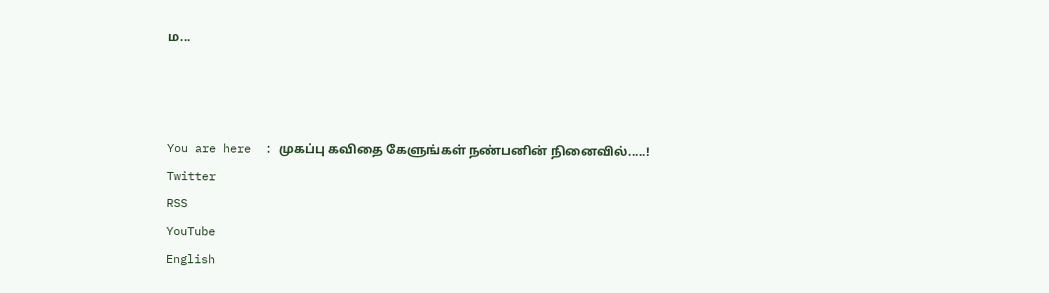ம...



You are here  : முகப்பு கவிதை கேளுங்கள் நண்பனின் நினைவில்.....!
Twitter
RSS
YouTube
English